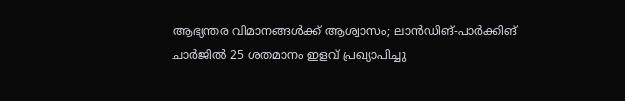ആഭ്യന്തര വിമാനങ്ങള്‍ക്ക് ആശ്വാസം; ലാന്‍ഡിങ്-പാര്‍ക്കിങ് ചാര്‍ജില്‍ 25 ശതമാനം ഇളവ് പ്രഖ്യാപിച്ചു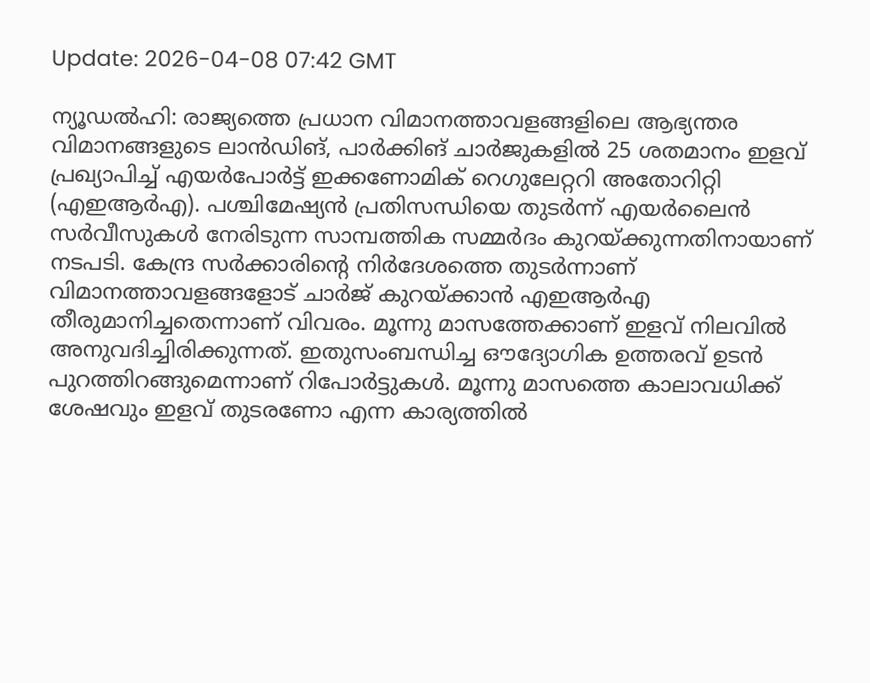Update: 2026-04-08 07:42 GMT

ന്യൂഡല്‍ഹി: രാജ്യത്തെ പ്രധാന വിമാനത്താവളങ്ങളിലെ ആഭ്യന്തര വിമാനങ്ങളുടെ ലാന്‍ഡിങ്, പാര്‍ക്കിങ് ചാര്‍ജുകളില്‍ 25 ശതമാനം ഇളവ് പ്രഖ്യാപിച്ച് എയര്‍പോര്‍ട്ട് ഇക്കണോമിക് റെഗുലേറ്ററി അതോറിറ്റി (എഇആര്‍എ). പശ്ചിമേഷ്യന്‍ പ്രതിസന്ധിയെ തുടര്‍ന്ന് എയര്‍ലൈന്‍ സര്‍വീസുകള്‍ നേരിടുന്ന സാമ്പത്തിക സമ്മര്‍ദം കുറയ്ക്കുന്നതിനായാണ് നടപടി. കേന്ദ്ര സര്‍ക്കാരിന്റെ നിര്‍ദേശത്തെ തുടര്‍ന്നാണ് വിമാനത്താവളങ്ങളോട് ചാര്‍ജ് കുറയ്ക്കാന്‍ എഇആര്‍എ തീരുമാനിച്ചതെന്നാണ് വിവരം. മൂന്നു മാസത്തേക്കാണ് ഇളവ് നിലവില്‍ അനുവദിച്ചിരിക്കുന്നത്. ഇതുസംബന്ധിച്ച ഔദ്യോഗിക ഉത്തരവ് ഉടന്‍ പുറത്തിറങ്ങുമെന്നാണ് റിപോര്‍ട്ടുകള്‍. മൂന്നു മാസത്തെ കാലാവധിക്ക് ശേഷവും ഇളവ് തുടരണോ എന്ന കാര്യത്തില്‍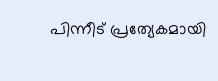പിന്നീട് പ്രത്യേകമായി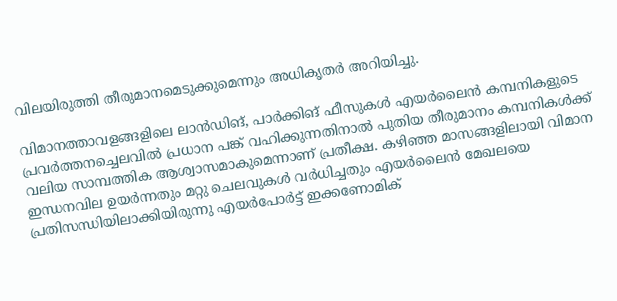വിലയിരുത്തി തീരുമാനമെടുക്കുമെന്നും അധികൃതര്‍ അറിയിച്ചു.

വിമാനത്താവളങ്ങളിലെ ലാന്‍ഡിങ്, പാര്‍ക്കിങ് ഫീസുകള്‍ എയര്‍ലൈന്‍ കമ്പനികളുടെ പ്രവര്‍ത്തനച്ചെലവില്‍ പ്രധാന പങ്ക് വഹിക്കുന്നതിനാല്‍ പുതിയ തീരുമാനം കമ്പനികള്‍ക്ക് വലിയ സാമ്പത്തിക ആശ്വാസമാകുമെന്നാണ് പ്രതീക്ഷ. കഴിഞ്ഞ മാസങ്ങളിലായി വിമാന ഇന്ധനവില ഉയര്‍ന്നതും മറ്റു ചെലവുകള്‍ വര്‍ധിച്ചതും എയര്‍ലൈന്‍ മേഖലയെ പ്രതിസന്ധിയിലാക്കിയിരുന്നു എയര്‍പോര്‍ട്ട് ഇക്കണോമിക്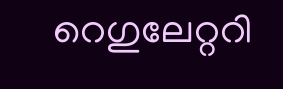റെഗുലേറ്ററി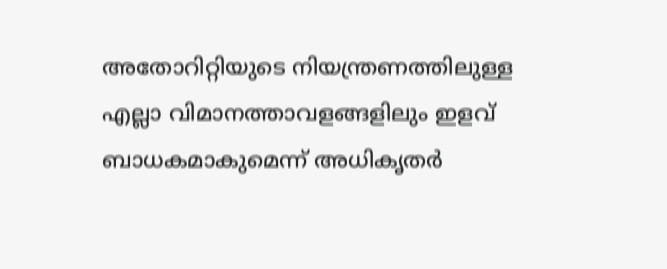അതോറിറ്റിയുടെ നിയന്ത്രണത്തിലുള്ള എല്ലാ വിമാനത്താവളങ്ങളിലും ഇളവ് ബാധകമാകുമെന്ന് അധികൃതര്‍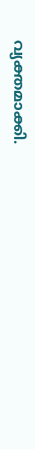വ്യക്തമാക്കി.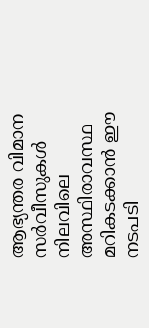ആഭ്യന്തര വിമാന സര്‍വീസുകള്‍ നിലവിലെ അസ്ഥിരാവസ്ഥ മറികടക്കാന്‍ ഈ നടപടി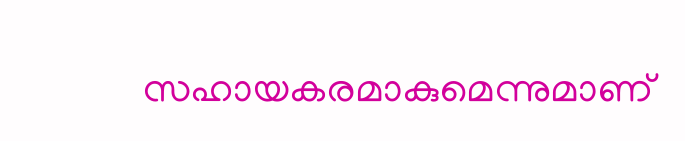സഹായകരമാകുമെന്നുമാണ്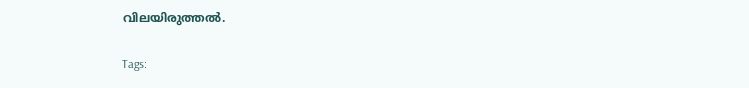വിലയിരുത്തല്‍.

Tags: